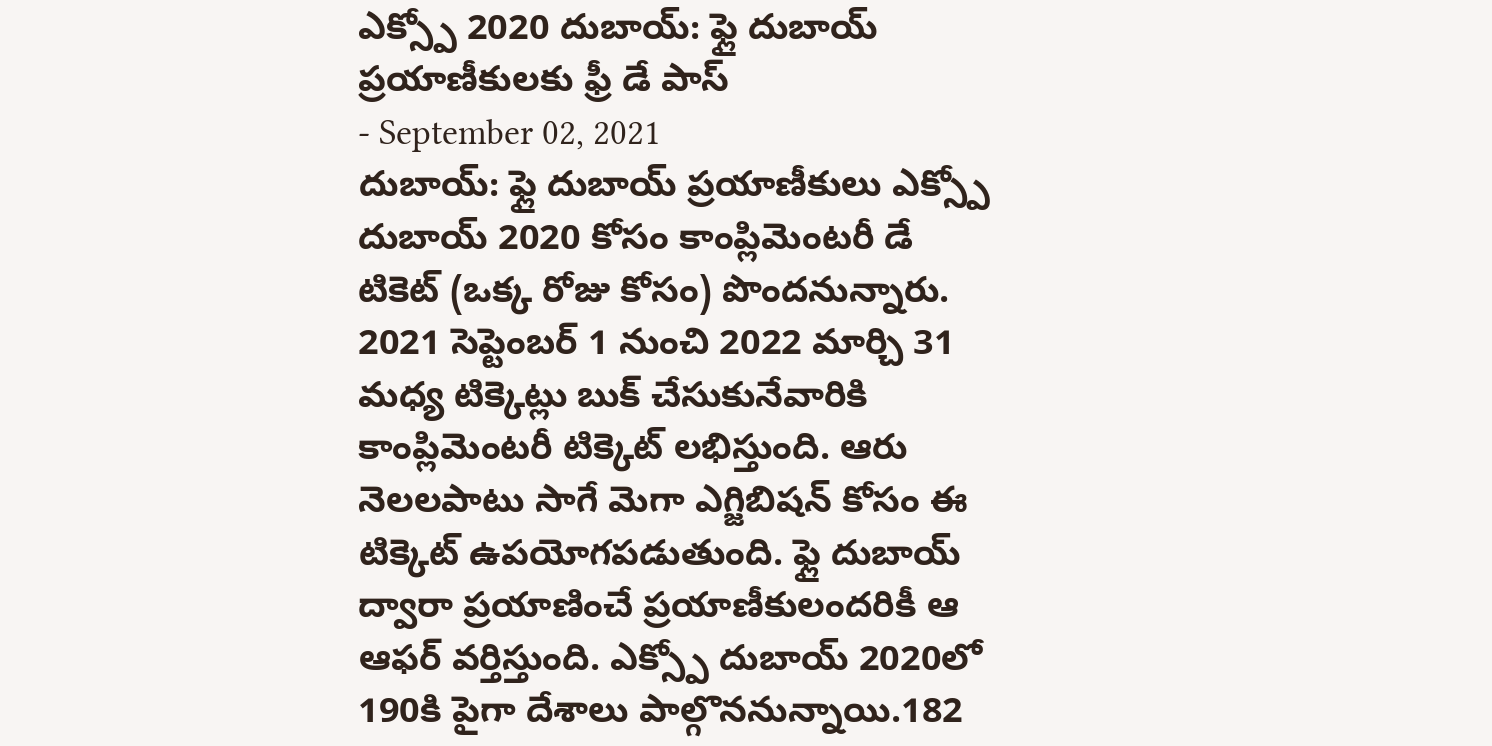ఎక్స్పో 2020 దుబాయ్: ఫ్లై దుబాయ్ ప్రయాణీకులకు ఫ్రీ డే పాస్
- September 02, 2021
దుబాయ్: ఫ్లై దుబాయ్ ప్రయాణీకులు ఎక్స్పో దుబాయ్ 2020 కోసం కాంప్లిమెంటరీ డే టికెట్ (ఒక్క రోజు కోసం) పొందనున్నారు. 2021 సెప్టెంబర్ 1 నుంచి 2022 మార్చి 31 మధ్య టిక్కెట్లు బుక్ చేసుకునేవారికి కాంప్లిమెంటరీ టిక్కెట్ లభిస్తుంది. ఆరు నెలలపాటు సాగే మెగా ఎగ్జిబిషన్ కోసం ఈ టిక్కెట్ ఉపయోగపడుతుంది. ఫ్లై దుబాయ్ ద్వారా ప్రయాణించే ప్రయాణీకులందరికీ ఆ ఆఫర్ వర్తిస్తుంది. ఎక్స్పో దుబాయ్ 2020లో 190కి పైగా దేశాలు పాల్గొననున్నాయి.182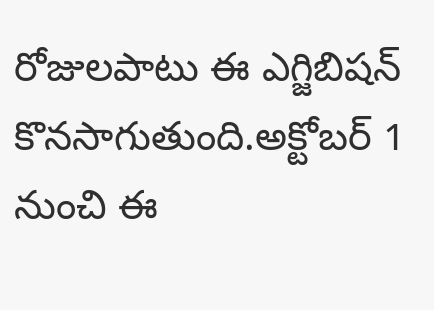రోజులపాటు ఈ ఎగ్జిబిషన్ కొనసాగుతుంది.అక్టోబర్ 1 నుంచి ఈ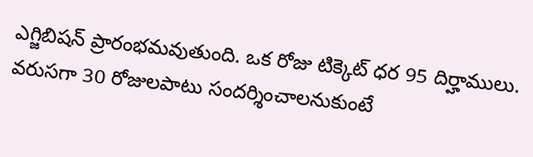ఎగ్జిబిషన్ ప్రారంభమవుతుంది. ఒక రోజు టిక్కెట్ ధర 95 దిర్హాములు. వరుసగా 30 రోజులపాటు సందర్శించాలనుకుంటే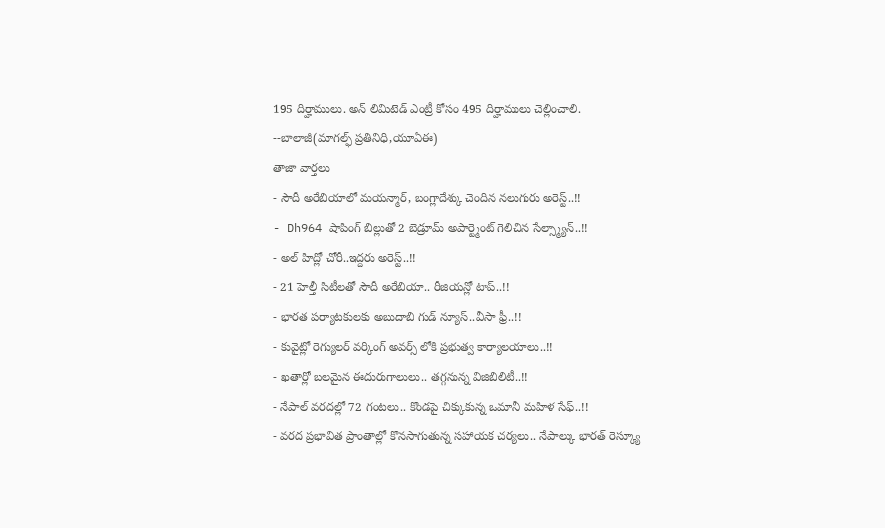195 దిర్హాములు. అన్ లిమిటెడ్ ఎంట్రీ కోసం 495 దిర్హాములు చెల్లించాలి.
--బాలాజీ(మాగల్ఫ్ ప్రతినిధి,యూఏఈ)
తాజా వార్తలు
- సౌదీ అరేబియాలో మయన్మార్, బంగ్లాదేశ్కు చెందిన నలుగురు అరెస్ట్..!!
- Dh964 షాపింగ్ బిల్లుతో 2 బెడ్రూమ్ అపార్ట్మెంట్ గెలిచిన సేల్స్మ్యాన్..!!
- అల్ హిద్లో చోరీ..ఇద్దరు అరెస్ట్..!!
- 21 హెల్తీ సిటీలతో సౌదీ అరేబియా.. రీజియన్లో టాప్..!!
- భారత పర్యాటకులకు అబుదాబి గుడ్ న్యూస్..వీసా ఫ్రీ..!!
- కువైట్లో రెగ్యులర్ వర్కింగ్ అవర్స్ లోకి ప్రభుత్వ కార్యాలయాలు..!!
- ఖతార్లో బలమైన ఈదురుగాలులు.. తగ్గనున్న విజిబిలిటీ..!!
- నేపాల్ వరదల్లో 72 గంటలు.. కొండపై చిక్కుకున్న ఒమానీ మహిళ సేఫ్..!!
- వరద ప్రభావిత ప్రాంతాల్లో కొనసాగుతున్న సహాయక చర్యలు.. నేపాల్కు భారత్ రెస్క్యూ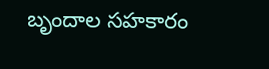బృందాల సహకారం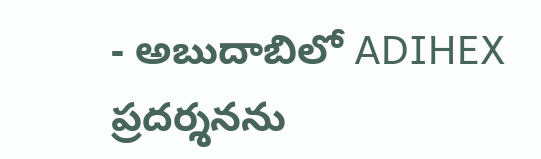- అబుదాబిలో ADIHEX ప్రదర్శనను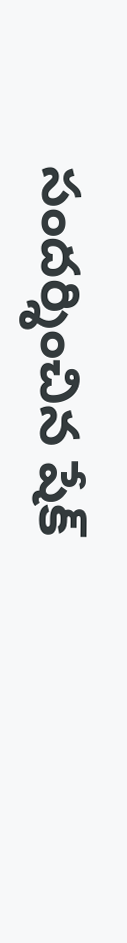సందర్శించిన షేక్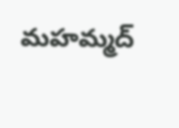మహమ్మద్